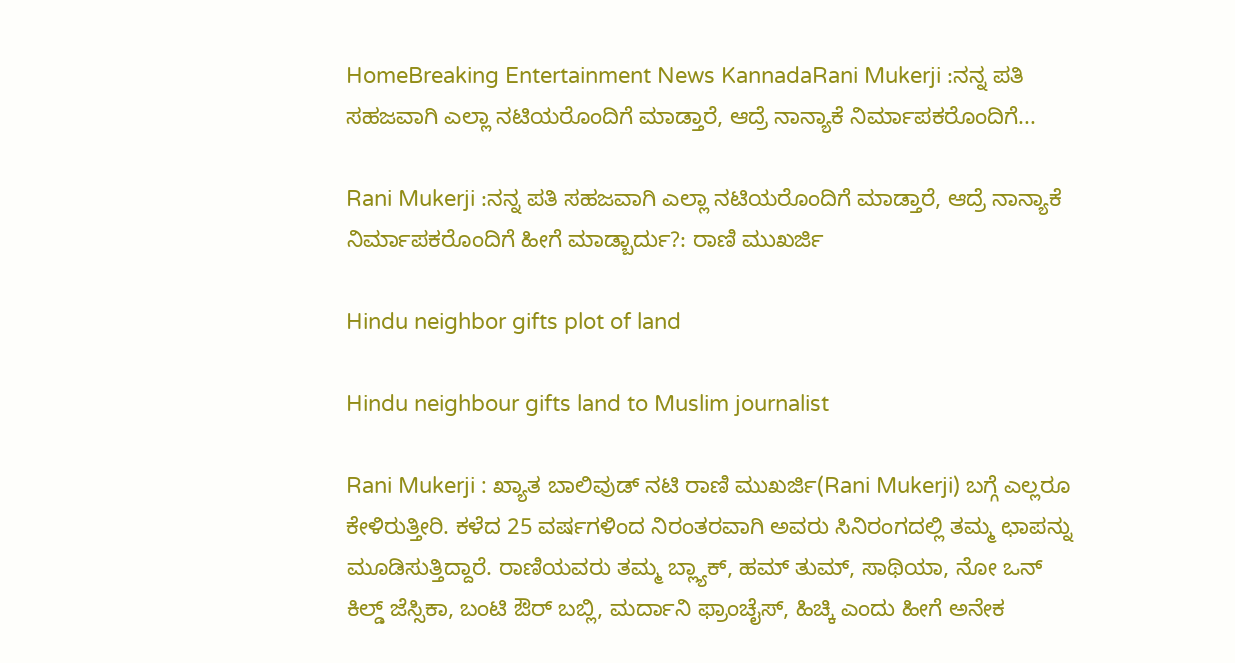HomeBreaking Entertainment News KannadaRani Mukerji :ನನ್ನ ಪತಿ ಸಹಜವಾಗಿ ಎಲ್ಲಾ ನಟಿಯರೊಂದಿಗೆ ಮಾಡ್ತಾರೆ, ಆದ್ರೆ ನಾನ್ಯಾಕೆ ನಿರ್ಮಾಪಕರೊಂದಿಗೆ...

Rani Mukerji :ನನ್ನ ಪತಿ ಸಹಜವಾಗಿ ಎಲ್ಲಾ ನಟಿಯರೊಂದಿಗೆ ಮಾಡ್ತಾರೆ, ಆದ್ರೆ ನಾನ್ಯಾಕೆ ನಿರ್ಮಾಪಕರೊಂದಿಗೆ ಹೀಗೆ ಮಾಡ್ಬಾರ್ದು?: ರಾಣಿ ಮುಖರ್ಜಿ

Hindu neighbor gifts plot of land

Hindu neighbour gifts land to Muslim journalist

Rani Mukerji : ಖ್ಯಾತ ಬಾಲಿವುಡ್‌ ನಟಿ ರಾಣಿ ಮುಖರ್ಜಿ(Rani Mukerji) ಬಗ್ಗೆ ಎಲ್ಲರೂ ಕೇಳಿರುತ್ತೀರಿ. ಕಳೆದ 25 ವರ್ಷಗಳಿಂದ ನಿರಂತರವಾಗಿ ಅವರು ಸಿನಿರಂಗದಲ್ಲಿ ತಮ್ಮ ಛಾಪನ್ನು ಮೂಡಿಸುತ್ತಿದ್ದಾರೆ. ರಾಣಿಯವರು ತಮ್ಮ ಬ್ಲ್ಯಾಕ್, ಹಮ್ ತುಮ್, ಸಾಥಿಯಾ, ನೋ ಒನ್ ಕಿಲ್ಡ್ ಜೆಸ್ಸಿಕಾ, ಬಂಟಿ ಔರ್ ಬಬ್ಲಿ, ಮರ್ದಾನಿ ಫ್ರಾಂಚೈಸ್, ಹಿಚ್ಕಿ ಎಂದು ಹೀಗೆ ಅನೇಕ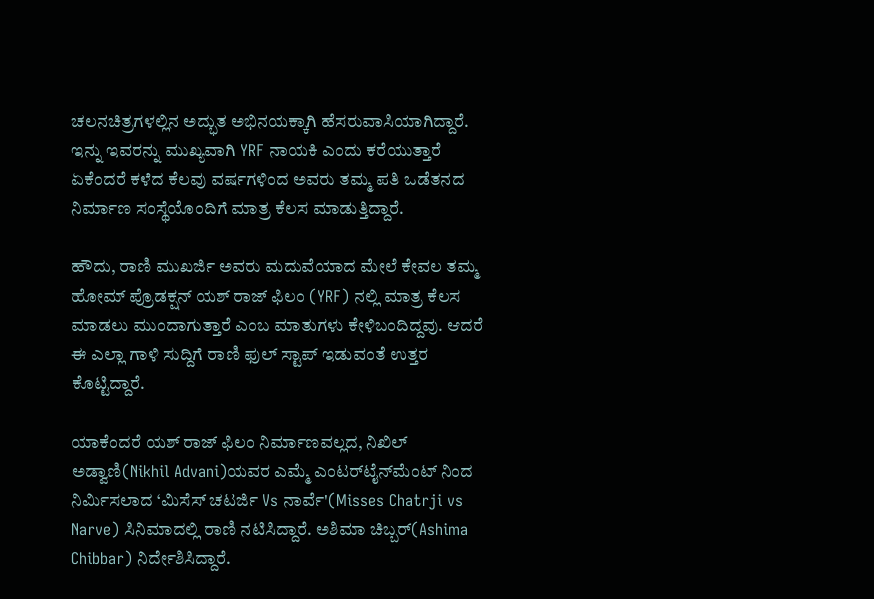ಚಲನಚಿತ್ರಗಳಲ್ಲಿನ ಅದ್ಭುತ ಅಭಿನಯಕ್ಕಾಗಿ ಹೆಸರುವಾಸಿಯಾಗಿದ್ದಾರೆ. ಇನ್ನು ಇವರನ್ನು ಮುಖ್ಯವಾಗಿ YRF ನಾಯಕಿ ಎಂದು ಕರೆಯುತ್ತಾರೆ ಏಕೆಂದರೆ ಕಳೆದ ಕೆಲವು ವರ್ಷಗಳಿಂದ ಅವರು ತಮ್ಮ ಪತಿ ಒಡೆತನದ ನಿರ್ಮಾಣ ಸಂಸ್ಥೆಯೊಂದಿಗೆ ಮಾತ್ರ ಕೆಲಸ ಮಾಡುತ್ತಿದ್ದಾರೆ.

ಹೌದು, ರಾಣಿ ಮುಖರ್ಜಿ ಅವರು ಮದುವೆಯಾದ ಮೇಲೆ ಕೇವಲ ತಮ್ಮ ಹೋಮ್ ಪ್ರೊಡಕ್ಷನ್ ಯಶ್ ರಾಜ್ ಫಿಲಂ (YRF) ನಲ್ಲಿ ಮಾತ್ರ ಕೆಲಸ ಮಾಡಲು ಮುಂದಾಗುತ್ತಾರೆ ಎಂಬ ಮಾತುಗಳು ಕೇಳಿಬಂದಿದ್ದವು. ಆದರೆ ಈ ಎಲ್ಲಾ ಗಾಳಿ ಸುದ್ದಿಗೆ ರಾಣಿ ಫುಲ್ ಸ್ಟಾಪ್ ಇಡುವಂತೆ ಉತ್ತರ ಕೊಟ್ಟಿದ್ದಾರೆ.

ಯಾಕೆಂದರೆ ಯಶ್ ರಾಜ್ ಫಿಲಂ ನಿರ್ಮಾಣವಲ್ಲದ, ನಿಖಿಲ್ ಅಡ್ವಾಣಿ(Nikhil Advani)ಯವರ ಎಮ್ಮೆ ಎಂಟರ್‌ಟೈನ್‌ಮೆಂಟ್‌ ನಿಂದ ನಿರ್ಮಿಸಲಾದ ‘ಮಿಸೆಸ್ ಚಟರ್ಜಿ Vs ನಾರ್ವೆ'(Misses Chatrji vs Narve) ಸಿನಿಮಾದಲ್ಲಿ ರಾಣಿ ನಟಿಸಿದ್ದಾರೆ. ಅಶಿಮಾ ಚಿಬ್ಬರ್(Ashima Chibbar) ನಿರ್ದೇಶಿಸಿದ್ದಾರೆ.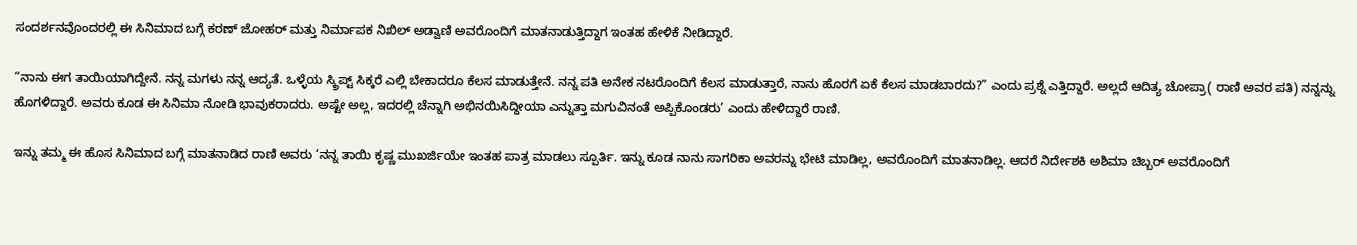ಸಂದರ್ಶನವೊಂದರಲ್ಲಿ ಈ ಸಿನಿಮಾದ ಬಗ್ಗೆ ಕರಣ್ ಜೋಹರ್ ಮತ್ತು ನಿರ್ಮಾಪಕ ನಿಖಿಲ್ ಅಡ್ವಾಣಿ ಅವರೊಂದಿಗೆ ಮಾತನಾಡುತ್ತಿದ್ದಾಗ ಇಂತಹ ಹೇಳಿಕೆ ನೀಡಿದ್ದಾರೆ.

“ನಾನು ಈಗ ತಾಯಿಯಾಗಿದ್ದೇನೆ. ನನ್ನ ಮಗಳು ನನ್ನ ಆದ್ಯತೆ. ಒಳ್ಳೆಯ ಸ್ಕ್ರಿಪ್ಟ್ ಸಿಕ್ಕರೆ ಎಲ್ಲಿ ಬೇಕಾದರೂ ಕೆಲಸ ಮಾಡುತ್ತೇನೆ. ನನ್ನ ಪತಿ ಅನೇಕ ನಟರೊಂದಿಗೆ ಕೆಲಸ ಮಾಡುತ್ತಾರೆ, ನಾನು ಹೊರಗೆ ಏಕೆ ಕೆಲಸ ಮಾಡಬಾರದು?” ಎಂದು ಪ್ರಶ್ನೆ ಎತ್ತಿದ್ದಾರೆ. ಅಲ್ಲದೆ ಆದಿತ್ಯ ಚೋಪ್ರಾ( ರಾಣಿ ಅವರ ಪತಿ) ನನ್ನನ್ನು ಹೊಗಳಿದ್ದಾರೆ. ಅವರು ಕೂಡ ಈ ಸಿನಿಮಾ ನೋಡಿ ಭಾವುಕರಾದರು. ಅಷ್ಟೇ ಅಲ್ಲ, ಇದರಲ್ಲಿ ಚೆನ್ನಾಗಿ ಅಭಿನಯಿಸಿದ್ದೀಯಾ ಎನ್ನುತ್ತಾ ಮಗುವಿನಂತೆ ಅಪ್ಪಿಕೊಂಡರು’ ಎಂದು ಹೇಳಿದ್ದಾರೆ ರಾಣಿ.

ಇನ್ನು ತಮ್ಮ ಈ ಹೊಸ ಸಿನಿಮಾದ ಬಗ್ಗೆ ಮಾತನಾಡಿದ ರಾಣಿ ಅವರು ‘ನನ್ನ ತಾಯಿ ಕೃಷ್ಣ ಮುಖರ್ಜಿಯೇ ಇಂತಹ ಪಾತ್ರ ಮಾಡಲು ಸ್ಪೂರ್ತಿ. ಇನ್ನು ಕೂಡ ನಾನು ಸಾಗರಿಕಾ ಅವರನ್ನು ಭೇಟಿ ಮಾಡಿಲ್ಲ, ಅವರೊಂದಿಗೆ ಮಾತನಾಡಿಲ್ಲ. ಆದರೆ ನಿರ್ದೇಶಕಿ ಅಶಿಮಾ ಚಿಬ್ಬರ್ ಅವರೊಂದಿಗೆ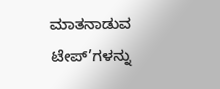ಮಾತನಾಡುವ ಟೇಪ್‌’ಗಳನ್ನು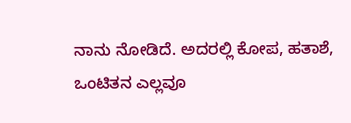ನಾನು ನೋಡಿದೆ. ಅದರಲ್ಲಿ ಕೋಪ, ಹತಾಶೆ, ಒಂಟಿತನ ಎಲ್ಲವೂ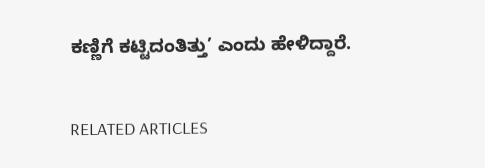ಕಣ್ಣಿಗೆ ಕಟ್ಟಿದಂತಿತ್ತು’ ಎಂದು ಹೇಳಿದ್ದಾರೆ.

RELATED ARTICLES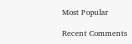Most Popular

Recent Comments